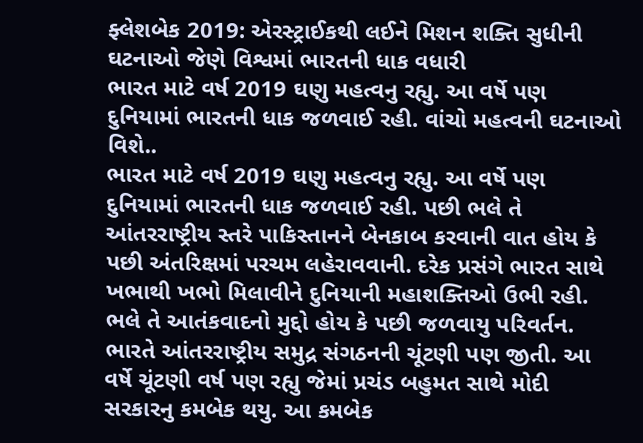ફ્લેશબેક 2019: એરસ્ટ્રાઈકથી લઈને મિશન શક્તિ સુધીની ઘટનાઓ જેણે વિશ્વમાં ભારતની ધાક વધારી
ભારત માટે વર્ષ 2019 ઘણુ મહત્વનુ રહ્યુ. આ વર્ષે પણ દુનિયામાં ભારતની ધાક જળવાઈ રહી. વાંચો મહત્વની ઘટનાઓ વિશે..
ભારત માટે વર્ષ 2019 ઘણુ મહત્વનુ રહ્યુ. આ વર્ષે પણ દુનિયામાં ભારતની ધાક જળવાઈ રહી. પછી ભલે તે આંતરરાષ્ટ્રીય સ્તરે પાકિસ્તાનને બેનકાબ કરવાની વાત હોય કે પછી અંતરિક્ષમાં પરચમ લહેરાવવાની. દરેક પ્રસંગે ભારત સાથે ખભાથી ખભો મિલાવીને દુનિયાની મહાશક્તિઓ ઉભી રહી. ભલે તે આતંકવાદનો મુદ્દો હોય કે પછી જળવાયુ પરિવર્તન. ભારતે આંતરરાષ્ટ્રીય સમુદ્ર સંગઠનની ચૂંટણી પણ જીતી. આ વર્ષે ચૂંટણી વર્ષ પણ રહ્યુ જેમાં પ્રચંડ બહુમત સાથે મોદી સરકારનુ કમબેક થયુ. આ કમબેક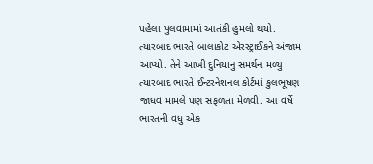પહેલા પુલવામામાં આતંકી હુમલો થયો. ત્યારબાદ ભારતે બાલાકોટ એરસ્ટ્રાઈકને અંજામ આપ્યો. તેને આખી દુનિયાનુ સમર્થન મળ્યુ ત્યારબાદ ભારતે ઈન્ટરનેશનલ કોર્ટમાં કુલભૂષણ જાધવ મામલે પણ સફળતા મેળવી. આ વર્ષે ભારતની વધુ એક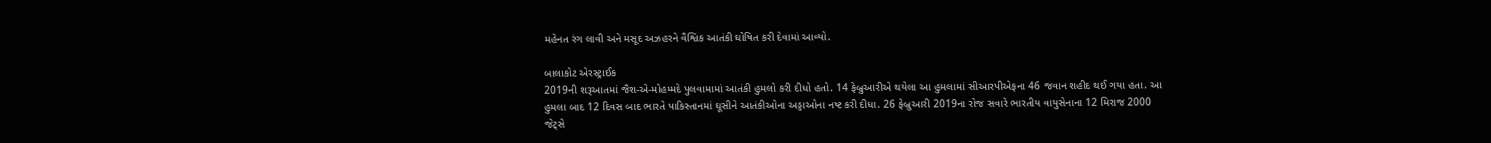મહેનત રંગ લાવી અને મસૂદ અઝહરને વૈશ્વિક આતંકી ઘોષિત કરી દેવામાં આવ્યો.

બાલાકોટ એરસ્ટ્રાઈક
2019ની શરૂઆતમાં જૈશ-એ-મોહમ્મદે પુલવામામાં આતંકી હુમલો કરી દીધો હતો. 14 ફેબ્રુઆરીએ થયેલા આ હુમલામાં સીઆરપીએફના 46 જવાન શહીદ થઈ ગયા હતા. આ હુમલા બાદ 12 દિવસ બાદ ભારતે પાકિસ્તાનમાં ઘૂસીને આતંકીઓના અડ્ડાઓના નષ્ટ કરી દીધા. 26 ફેબ્રુઆરી 2019ના રોજ સવારે ભારતીય વાયુસેનાના 12 મિરાજ 2000 જેટ્સે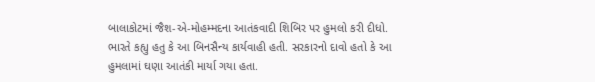બાલાકોટમાં જૈશ-એ-મોહમ્મદના આતંકવાદી શિબિર પર હુમલો કરી દીધો. ભારતે કહ્યુ હતુ કે આ બિનસૈન્ય કાર્યવાહી હતી. સરકારનો દાવો હતો કે આ હુમલામાં ઘણા આતંકી માર્યા ગયા હતા.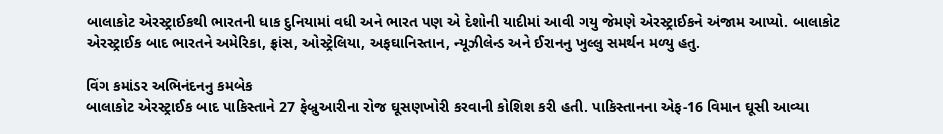બાલાકોટ એરસ્ટ્રાઈકથી ભારતની ધાક દુનિયામાં વધી અને ભારત પણ એ દેશોની યાદીમાં આવી ગયુ જેમણે એરસ્ટ્રાઈકને અંજામ આપ્યો. બાલાકોટ એરસ્ટ્રાઈક બાદ ભારતને અમેરિકા, ફ્રાંસ, ઓસ્ટ્રેલિયા, અફઘાનિસ્તાન, ન્યૂઝીલેન્ડ અને ઈરાનનુ ખુલ્લુ સમર્થન મળ્યુ હતુ.

વિંગ કમાંડર અભિનંદનનુ કમબેક
બાલાકોટ એરસ્ટ્રાઈક બાદ પાકિસ્તાને 27 ફેબ્રુઆરીના રોજ ઘૂસણખોરી કરવાની કોશિશ કરી હતી. પાકિસ્તાનના એફ-16 વિમાન ઘૂસી આવ્યા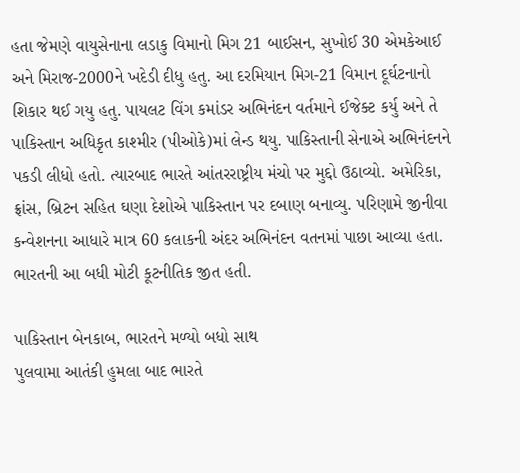હતા જેમણે વાયુસેનાના લડાકુ વિમાનો મિગ 21 બાઈસન, સુખોઈ 30 એમકેઆઈ અને મિરાજ-2000ને ખદેડી દીધુ હતુ. આ દરમિયાન મિગ-21 વિમાન દૂર્ઘટનાનો શિકાર થઈ ગયુ હતુ. પાયલટ વિંગ કમાંડર અભિનંદન વર્તમાને ઈજેક્ટ કર્યુ અને તે પાકિસ્તાન અધિકૃત કાશ્મીર (પીઓકે)માં લેન્ડ થયુ. પાકિસ્તાની સેનાએ અભિનંદનને પકડી લીધો હતો. ત્યારબાદ ભારતે આંતરરાષ્ટ્રીય મંચો પર મુદ્દો ઉઠાવ્યો. અમેરિકા, ફ્રાંસ, બ્રિટન સહિત ઘણા દેશોએ પાકિસ્તાન પર દબાણ બનાવ્યુ. પરિણામે જીનીવા કન્વેશનના આધારે માત્ર 60 કલાકની અંદર અભિનંદન વતનમાં પાછા આવ્યા હતા. ભારતની આ બધી મોટી કૂટનીતિક જીત હતી.

પાકિસ્તાન બેનકાબ, ભારતને મળ્યો બધો સાથ
પુલવામા આતંકી હુમલા બાદ ભારતે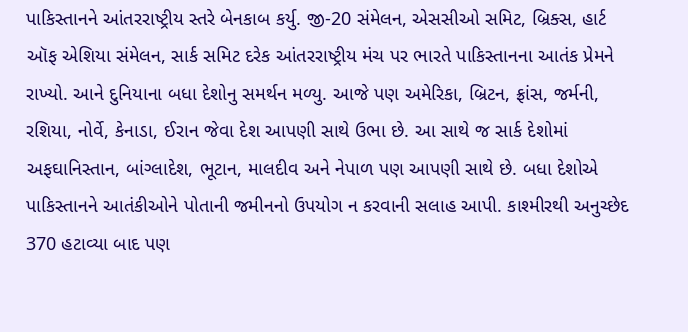પાકિસ્તાનને આંતરરાષ્ટ્રીય સ્તરે બેનકાબ કર્યુ. જી-20 સંમેલન, એસસીઓ સમિટ, બ્રિક્સ, હાર્ટ ઑફ એશિયા સંમેલન, સાર્ક સમિટ દરેક આંતરરાષ્ટ્રીય મંચ પર ભારતે પાકિસ્તાનના આતંક પ્રેમને રાખ્યો. આને દુનિયાના બધા દેશોનુ સમર્થન મળ્યુ. આજે પણ અમેરિકા, બ્રિટન, ફ્રાંસ, જર્મની, રશિયા, નોર્વે, કેનાડા, ઈરાન જેવા દેશ આપણી સાથે ઉભા છે. આ સાથે જ સાર્ક દેશોમાં અફઘાનિસ્તાન, બાંગ્લાદેશ, ભૂટાન, માલદીવ અને નેપાળ પણ આપણી સાથે છે. બધા દેશોએ પાકિસ્તાનને આતંકીઓને પોતાની જમીનનો ઉપયોગ ન કરવાની સલાહ આપી. કાશ્મીરથી અનુચ્છેદ 370 હટાવ્યા બાદ પણ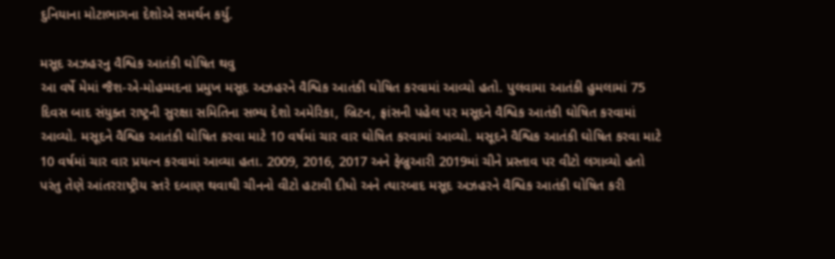દુનિયાના મોટાભાગના દેશોએ સમર્થન કર્યુ.

મસૂદ અઝહરનુ વૈશ્વિક આતંકી ઘોષિત થવુ
આ વર્ષે મેમાં જૈશ-એ-મોહમ્મદના પ્રમુખ મસૂદ અઝહરને વૈશ્વિક આતંકી ઘોષિત કરવામાં આવ્યો હતો. પુલવામા આતંકી હુમલામાં 75 દિવસ બાદ સંયુક્ત રાષ્ટ્રની સુરક્ષા સમિતિના સભ્ય દેશો અમેરિકા, બ્રિટન, ફ્રાંસની પહેલ પર મસૂદને વૈશ્વિક આતંકી ઘોષિત કરવામાં આવ્યો. મસૂદને વૈશ્વિક આતંકી ઘોષિત કરવા માટે 10 વર્ષમાં ચાર વાર ઘોષિત કરવામાં આવ્યો. મસૂદને વૈશ્વિક આતંકી ઘોષિત કરવા માટે 10 વર્ષમાં ચાર વાર પ્રયત્ન કરવામાં આવ્યા હતા. 2009, 2016, 2017 અને ફેબ્રુઆરી 2019માં ચીને પ્રસ્તાવ પર વીટો લગાવ્યો હતો પરંતુ તેણે આંતરરાષ્ટ્રીય સ્તરે દબાણ થવાથી ચીનનો વીટો હટાવી દીધો અને ત્યારબાદ મસૂદ અઝહરને વૈશ્વિક આતંકી ઘોષિત કરી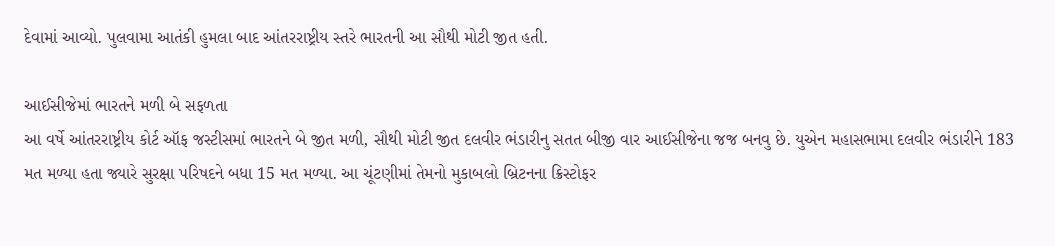દેવામાં આવ્યો. પુલવામા આતંકી હુમલા બાદ આંતરરાષ્ટ્રીય સ્તરે ભારતની આ સૌથી મોટી જીત હતી.

આઈસીજેમાં ભારતને મળી બે સફળતા
આ વર્ષે આંતરરાષ્ટ્રીય કોર્ટ ઑફ જસ્ટીસમાં ભારતને બે જીત મળી, સૌથી મોટી જીત દલવીર ભંડારીનુ સતત બીજી વાર આઈસીજેના જજ બનવુ છે. યુએન મહાસભામા દલવીર ભંડારીને 183 મત મળ્યા હતા જ્યારે સુરક્ષા પરિષદને બધા 15 મત મળ્યા. આ ચૂંટણીમાં તેમનો મુકાબલો બ્રિટનના ક્રિસ્ટોફર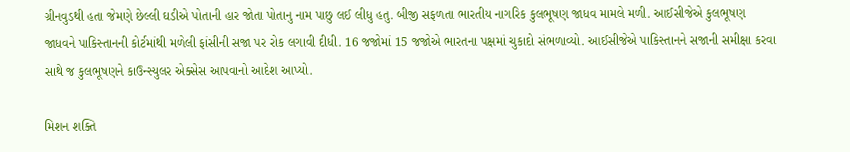ગ્રીનવુડથી હતા જેમણે છેલ્લી ઘડીએ પોતાની હાર જોતા પોતાનુ નામ પાછુ લઈ લીધુ હતુ. બીજી સફળતા ભારતીય નાગરિક કુલભૂષણ જાધવ મામલે મળી. આઈસીજેએ કુલભૂષણ જાધવને પાકિસ્તાનની કોર્ટમાંથી મળેલી ફાંસીની સજા પર રોક લગાવી દીધી. 16 જજોમાં 15 જજોએ ભારતના પક્ષમાં ચુકાદો સંભળાવ્યો. આઈસીજેએ પાકિસ્તાનને સજાની સમીક્ષા કરવા સાથે જ કુલભૂષણને કાઉન્સ્યુલર એક્સેસ આપવાનો આદેશ આપ્યો.

મિશન શક્તિ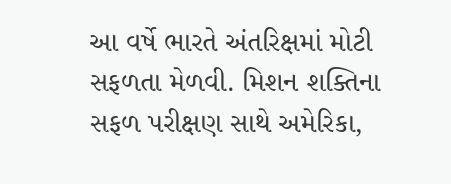આ વર્ષે ભારતે અંતરિક્ષમાં મોટી સફળતા મેળવી. મિશન શક્તિના સફળ પરીક્ષણ સાથે અમેરિકા,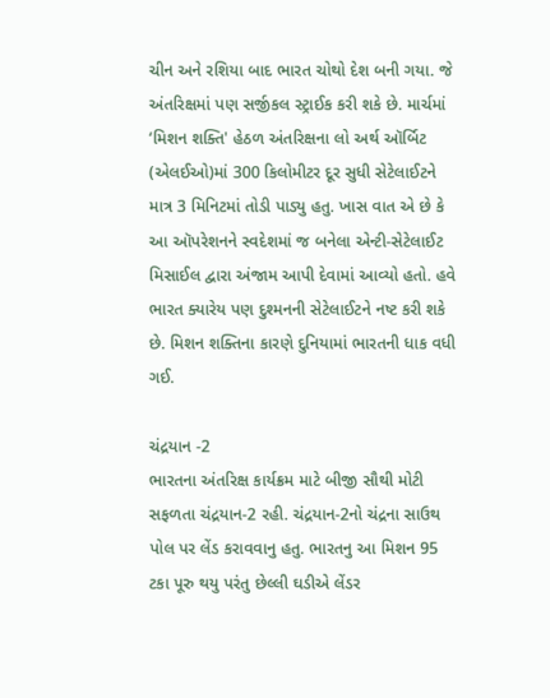ચીન અને રશિયા બાદ ભારત ચોથો દેશ બની ગયા. જે અંતરિક્ષમાં પણ સર્જીકલ સ્ટ્રાઈક કરી શકે છે. માર્ચમાં ‘મિશન શક્તિ' હેઠળ અંતરિક્ષના લો અર્થ ઑર્બિટ (એલઈઓ)માં 300 કિલોમીટર દૂર સુધી સેટેલાઈટને માત્ર 3 મિનિટમાં તોડી પાડ્યુ હતુ. ખાસ વાત એ છે કે આ ઑપરેશનને સ્વદેશમાં જ બનેલા એન્ટી-સેટેલાઈટ મિસાઈલ દ્વારા અંજામ આપી દેવામાં આવ્યો હતો. હવે ભારત ક્યારેય પણ દુશ્મનની સેટેલાઈટને નષ્ટ કરી શકે છે. મિશન શક્તિના કારણે દુનિયામાં ભારતની ધાક વધી ગઈ.

ચંદ્રયાન -2
ભારતના અંતરિક્ષ કાર્યક્રમ માટે બીજી સૌથી મોટી સફળતા ચંદ્રયાન-2 રહી. ચંદ્રયાન-2નો ચંદ્રના સાઉથ પોલ પર લેંડ કરાવવાનુ હતુ. ભારતનુ આ મિશન 95 ટકા પૂરુ થયુ પરંતુ છેલ્લી ઘડીએ લેંડર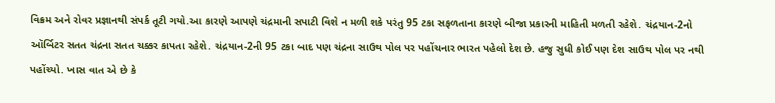વિક્રમ અને રોવર પ્રજ્ઞાનથી સંપર્ક તૂટી ગયો.આ કારણે આપણે ચંદ્રમાની સપાટી વિશે ન મળી શકે પરંતુ 95 ટકા સફળતાના કારણે બીજા પ્રકારની માહિતી મળતી રહેશે. ચંદ્રયાન-2નો ઑર્બિટર સતત ચંદ્રના સતત ચક્કર કાપતા રહેશે. ચંદ્રયાન-2ની 95 ટકા બાદ પણ ચંદ્રના સાઉથ પોલ પર પહોંચનાર ભારત પહેલો દેશ છે. હજુ સુધી કોઈ પણ દેશ સાઉથ પોલ પર નથી પહોંચ્યો. ખાસ વાત એ છે કે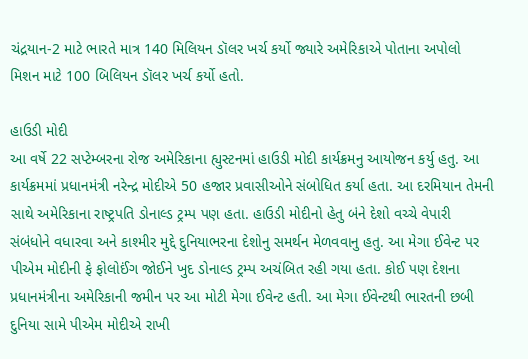ચંદ્રયાન-2 માટે ભારતે માત્ર 140 મિલિયન ડૉલર ખર્ચ કર્યો જ્યારે અમેરિકાએ પોતાના અપોલો મિશન માટે 100 બિલિયન ડૉલર ખર્ચ કર્યો હતો.

હાઉડી મોદી
આ વર્ષે 22 સપ્ટેમ્બરના રોજ અમેરિકાના હ્યુસ્ટનમાં હાઉડી મોદી કાર્યક્રમનુ આયોજન કર્યુ હતુ. આ કાર્યક્રમમાં પ્રધાનમંત્રી નરેન્દ્ર મોદીએ 50 હજાર પ્રવાસીઓને સંબોધિત કર્યા હતા. આ દરમિયાન તેમની સાથે અમેરિકાના રાષ્ટ્રપતિ ડોનાલ્ડ ટ્રમ્પ પણ હતા. હાઉડી મોદીનો હેતુ બંને દેશો વચ્ચે વેપારી સંબંધોને વધારવા અને કાશ્મીર મુદ્દે દુનિયાભરના દેશોનુ સમર્થન મેળવવાનુ હતુ. આ મેગા ઈવેન્ટ પર પીએમ મોદીની ફે ફોલોઈંગ જોઈને ખુદ ડોનાલ્ડ ટ્રમ્પ અચંબિત રહી ગયા હતા. કોઈ પણ દેશના પ્રધાનમંત્રીના અમેરિકાની જમીન પર આ મોટી મેગા ઈવેન્ટ હતી. આ મેગા ઈવેન્ટથી ભારતની છબી દુનિયા સામે પીએમ મોદીએ રાખી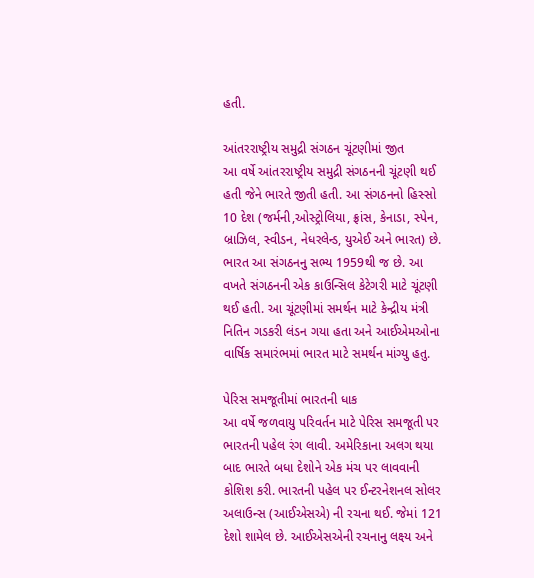હતી.

આંતરરાષ્ટ્રીય સમુદ્રી સંગઠન ચૂંટણીમાં જીત
આ વર્ષે આંતરરાષ્ટ્રીય સમુદ્રી સંગઠનની ચૂંટણી થઈ હતી જેને ભારતે જીતી હતી. આ સંગઠનનો હિસ્સો 10 દેશ (જર્મની,ઓસ્ટ્રોલિયા, ફ્રાંસ, કેનાડા, સ્પેન, બ્રાઝિલ, સ્વીડન, નેધરલેન્ડ, યુએઈ અને ભારત) છે. ભારત આ સંગઠનનુ સભ્ય 1959થી જ છે. આ વખતે સંગઠનની એક કાઉન્સિલ કેટેગરી માટે ચૂંટણી થઈ હતી. આ ચૂંટણીમાં સમર્થન માટે કેન્દ્રીય મંત્રી નિતિન ગડકરી લંડન ગયા હતા અને આઈએમઓના વાર્ષિક સમારંભમાં ભારત માટે સમર્થન માંગ્યુ હતુ.

પેરિસ સમજૂતીમાં ભારતની ધાક
આ વર્ષે જળવાયુ પરિવર્તન માટે પેરિસ સમજૂતી પર ભારતની પહેલ રંગ લાવી. અમેરિકાના અલગ થયા બાદ ભારતે બધા દેશોને એક મંચ પર લાવવાની કોશિશ કરી. ભારતની પહેલ પર ઈન્ટરનેશનલ સોલર અલાઉન્સ (આઈએસએ) ની રચના થઈ. જેમાં 121 દેશો શામેલ છે. આઈએસએની રચનાનુ લક્ષ્ય અને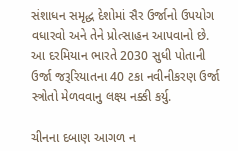સંશાધન સમૃદ્ધ દેશોમાં સૈર ઉર્જાનો ઉપયોગ વધારવો અને તેને પ્રોત્સાહન આપવાનો છે. આ દરમિયાન ભારતે 2030 સુધી પોતાની ઉર્જા જરૂરિયાતના 40 ટકા નવીનીકરણ ઉર્જા સ્ત્રોતો મેળવવાનુ લક્ષ્ય નક્કી કર્યુ.

ચીનના દબાણ આગળ ન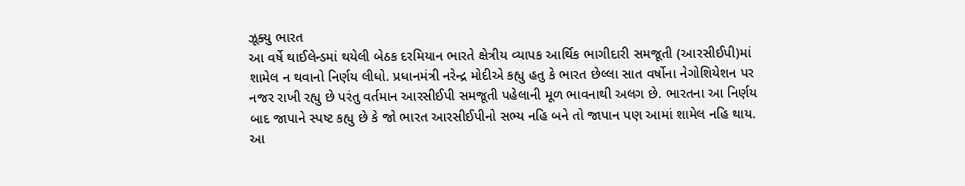ઝૂક્યુ ભારત
આ વર્ષે થાઈલેન્ડમાં થયેલી બેઠક દરમિયાન ભારતે ક્ષેત્રીય વ્યાપક આર્થિક ભાગીદારી સમજૂતી (આરસીઈપી)માં શામેલ ન થવાનો નિર્ણય લીધો. પ્રધાનમંત્રી નરેન્દ્ર મોદીએ કહ્યુ હતુ કે ભારત છેલ્લા સાત વર્ષોના નેગોશિયેશન પર નજર રાખી રહ્યુ છે પરંતુ વર્તમાન આરસીઈપી સમજૂતી પહેલાની મૂળ ભાવનાથી અલગ છે. ભારતના આ નિર્ણય બાદ જાપાને સ્પષ્ટ કહ્યુ છે કે જો ભારત આરસીઈપીનો સભ્ય નહિ બને તો જાપાન પણ આમાં શામેલ નહિ થાય. આ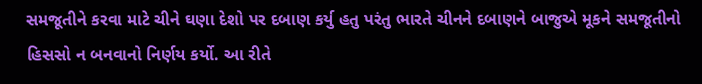સમજૂતીને કરવા માટે ચીને ઘણા દેશો પર દબાણ કર્યુ હતુ પરંતુ ભારતે ચીનને દબાણને બાજુએ મૂકને સમજૂતીનો હિસસો ન બનવાનો નિર્ણય કર્યો. આ રીતે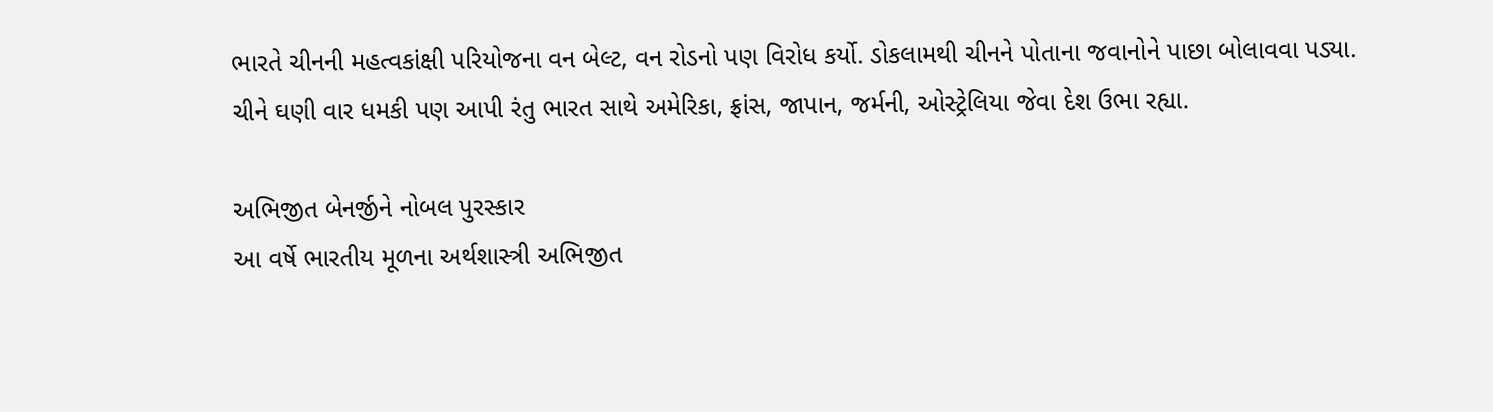ભારતે ચીનની મહત્વકાંક્ષી પરિયોજના વન બેલ્ટ, વન રોડનો પણ વિરોધ કર્યો. ડોકલામથી ચીનને પોતાના જવાનોને પાછા બોલાવવા પડ્યા. ચીને ઘણી વાર ધમકી પણ આપી રંતુ ભારત સાથે અમેરિકા, ફ્રાંસ, જાપાન, જર્મની, ઓસ્ટ્રેલિયા જેવા દેશ ઉભા રહ્યા.

અભિજીત બેનર્જીને નોબલ પુરસ્કાર
આ વર્ષે ભારતીય મૂળના અર્થશાસ્ત્રી અભિજીત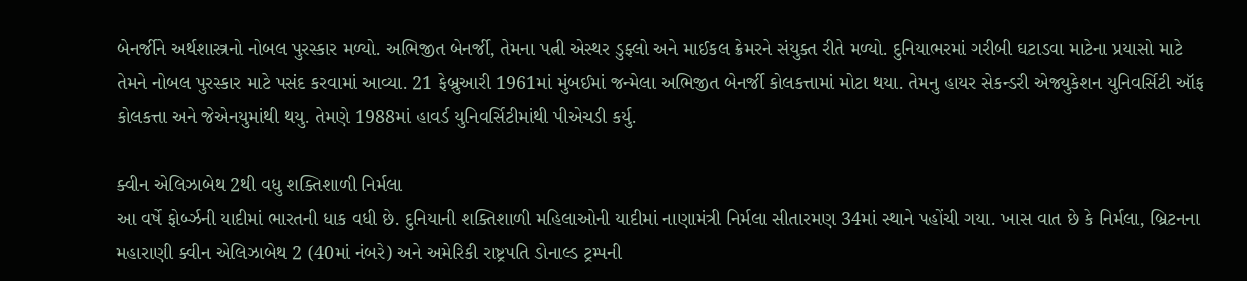બેનર્જીને અર્થશાસ્ત્રનો નોબલ પુરસ્કાર મળ્યો. અભિજીત બેનર્જી, તેમના પત્ની એસ્થર ડુફ્લો અને માઈકલ ક્રેમરને સંયુક્ત રીતે મળ્યો. દુનિયાભરમાં ગરીબી ઘટાડવા માટેના પ્રયાસો માટે તેમને નોબલ પુરસ્કાર માટે પસંદ કરવામાં આવ્યા. 21 ફેબ્રુઆરી 1961માં મુંબઈમાં જન્મેલા અભિજીત બેનર્જી કોલકત્તામાં મોટા થયા. તેમનુ હાયર સેકન્ડરી એજ્યુકેશન યુનિવર્સિટી ઑફ કોલકત્તા અને જેએનયુમાંથી થયુ. તેમણે 1988માં હાવર્ડ યુનિવર્સિટીમાંથી પીએચડી કર્યુ.

ક્વીન એલિઝાબેથ 2થી વધુ શક્તિશાળી નિર્મલા
આ વર્ષે ફોર્બ્ઝની યાદીમાં ભારતની ધાક વધી છે. દુનિયાની શક્તિશાળી મહિલાઓની યાદીમાં નાણામંત્રી નિર્મલા સીતારમણ 34માં સ્થાને પહોંચી ગયા. ખાસ વાત છે કે નિર્મલા, બ્રિટનના મહારાણી ક્વીન એલિઝાબેથ 2 (40માં નંબરે) અને અમેરિકી રાષ્ટ્રપતિ ડોનાલ્ડ ટ્રમ્પની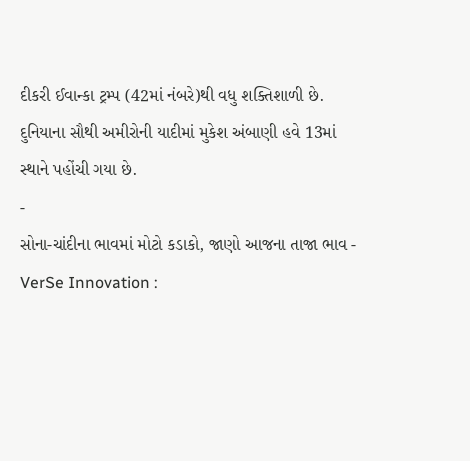દીકરી ઈવાન્કા ટ્રમ્પ (42માં નંબરે)થી વધુ શક્તિશાળી છે. દુનિયાના સૌથી અમીરોની યાદીમાં મુકેશ અંબાણી હવે 13માં સ્થાને પહોંચી ગયા છે.
-
સોના-ચાંદીના ભાવમાં મોટો કડાકો, જાણો આજના તાજા ભાવ -
VerSe Innovation :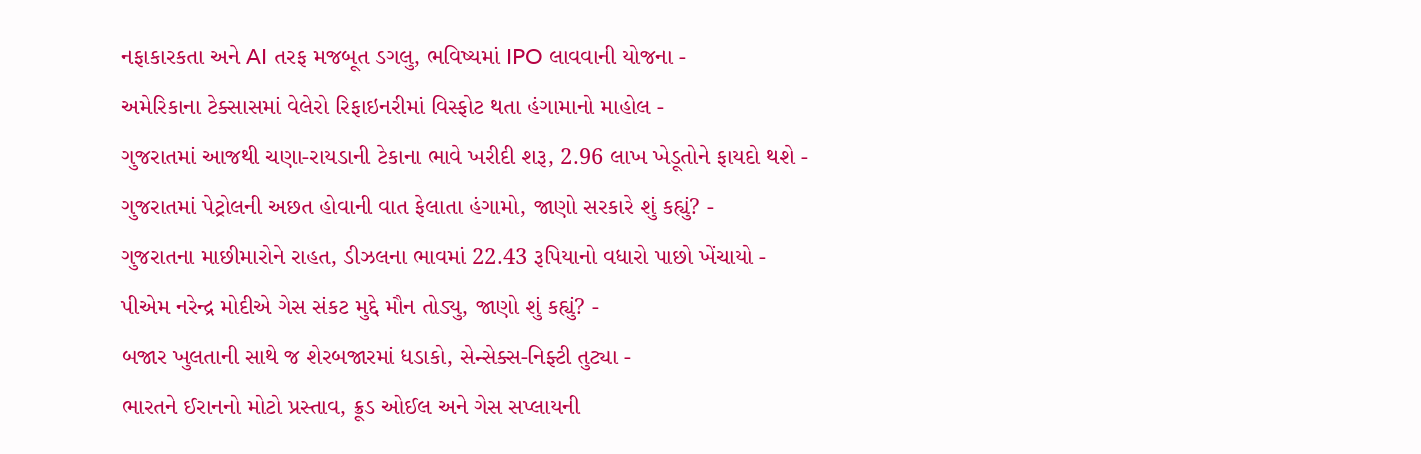નફાકારકતા અને AI તરફ મજબૂત ડગલુ, ભવિષ્યમાં IPO લાવવાની યોજના -
અમેરિકાના ટેક્સાસમાં વેલેરો રિફાઇનરીમાં વિસ્ફોટ થતા હંગામાનો માહોલ -
ગુજરાતમાં આજથી ચણા-રાયડાની ટેકાના ભાવે ખરીદી શરૂ, 2.96 લાખ ખેડૂતોને ફાયદો થશે -
ગુજરાતમાં પેટ્રોલની અછત હોવાની વાત ફેલાતા હંગામો, જાણો સરકારે શું કહ્યું? -
ગુજરાતના માછીમારોને રાહત, ડીઝલના ભાવમાં 22.43 રૂપિયાનો વધારો પાછો ખેંચાયો -
પીએમ નરેન્દ્ર મોદીએ ગેસ સંકટ મુદ્દે મૌન તોડ્યુ, જાણો શું કહ્યું? -
બજાર ખુલતાની સાથે જ શેરબજારમાં ધડાકો, સેન્સેક્સ-નિફ્ટી તુટ્યા -
ભારતને ઈરાનનો મોટો પ્રસ્તાવ, ક્રૂડ ઓઈલ અને ગેસ સપ્લાયની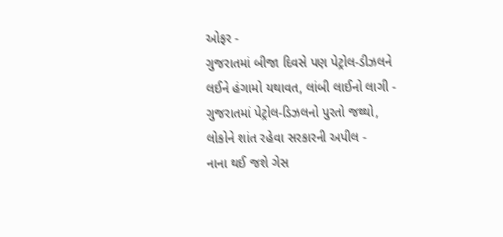ઓફર -
ગુજરાતમાં બીજા દિવસે પણ પેટ્રોલ-ડીઝલને લઈને હંગામો યથાવત, લાંબી લાઈનો લાગી -
ગુજરાતમાં પેટ્રોલ-ડિઝલનો પુરતો જથ્થો, લોકોને શાંત રહેવા સરકારની અપીલ -
નાના થઈ જશે ગેસ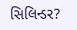સિલિન્ડર?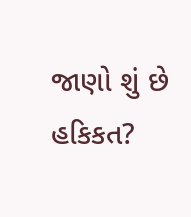જાણો શું છે હકિકત?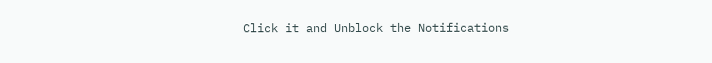Click it and Unblock the Notifications